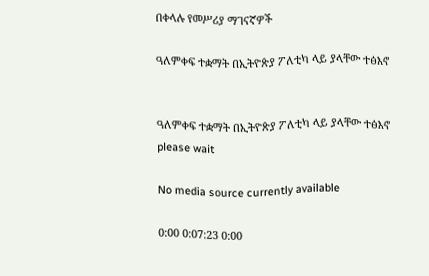በቀላሉ የመሥሪያ ማገናኛዎች

ዓለምቀፍ ተቋማት በኢትዮጵያ ፖለቲካ ላይ ያላቸው ተፅእኖ


ዓለምቀፍ ተቋማት በኢትዮጵያ ፖለቲካ ላይ ያላቸው ተፅእኖ
please wait

No media source currently available

0:00 0:07:23 0:00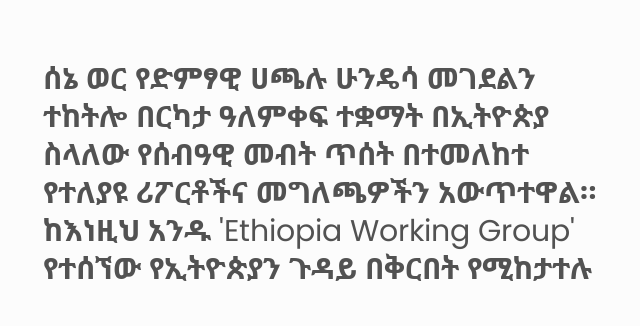ሰኔ ወር የድምፃዊ ሀጫሉ ሁንዴሳ መገደልን ተከትሎ በርካታ ዓለምቀፍ ተቋማት በኢትዮጵያ ስላለው የሰብዓዊ መብት ጥሰት በተመለከተ የተለያዩ ሪፖርቶችና መግለጫዎችን አውጥተዋል። ከእነዚህ አንዱ 'Ethiopia Working Group' የተሰኘው የኢትዮጵያን ጉዳይ በቅርበት የሚከታተሉ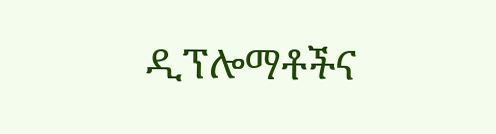ዲፕሎማቶችና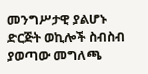መንግሥታዊ ያልሆኑ ድርጅት ወኪሎች ስብስብ ያወጣው መግለጫ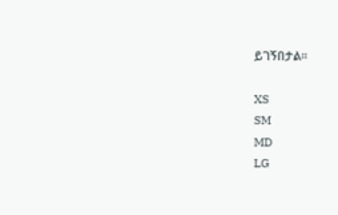ይገኝበታል።

XS
SM
MD
LG